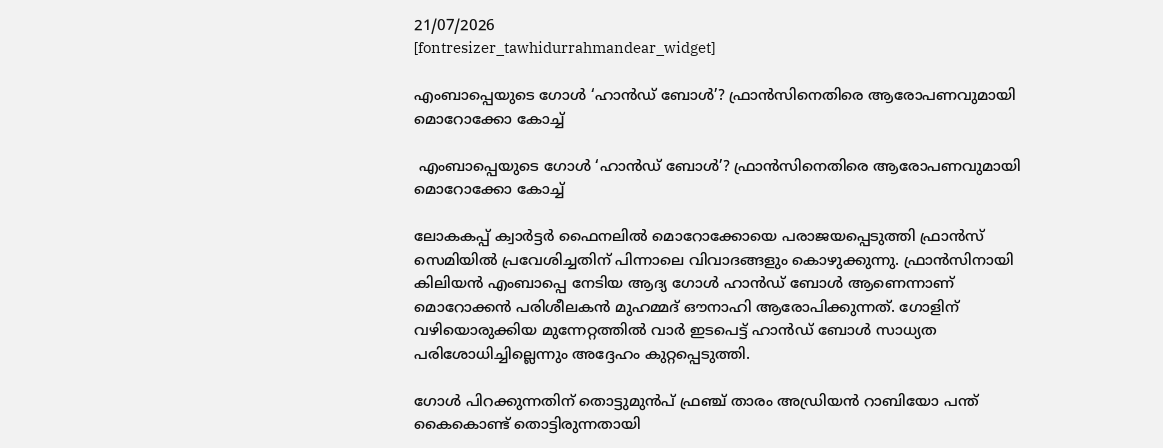21/07/2026
[fontresizer_tawhidurrahmandear_widget]

എംബാപ്പെയുടെ ഗോൾ ‘ഹാൻഡ് ബോൾ’? ഫ്രാൻസിനെതിരെ ആരോപണവുമായി മൊറോക്കോ കോച്ച്

 എംബാപ്പെയുടെ ഗോൾ ‘ഹാൻഡ് ബോൾ’? ഫ്രാൻസിനെതിരെ ആരോപണവുമായി മൊറോക്കോ കോച്ച്

ലോകകപ്പ് ക്വാർട്ടർ ഫൈനലിൽ മൊറോക്കോയെ പരാജയപ്പെടുത്തി ഫ്രാൻസ് സെമിയിൽ പ്രവേശിച്ചതിന് പിന്നാലെ വിവാദങ്ങളും കൊഴുക്കുന്നു. ഫ്രാൻസിനായി കിലിയൻ എംബാപ്പെ നേടിയ ആദ്യ ഗോൾ ഹാൻഡ് ബോൾ ആണെന്നാണ് മൊറോക്കൻ പരിശീലകൻ മുഹമ്മദ് ഔനാഹി ആരോപിക്കുന്നത്. ഗോളിന് വഴിയൊരുക്കിയ മുന്നേറ്റത്തിൽ വാർ ഇടപെട്ട് ഹാൻഡ് ബോൾ സാധ്യത പരിശോധിച്ചില്ലെന്നും അദ്ദേഹം കുറ്റപ്പെടുത്തി.

ഗോൾ പിറക്കുന്നതിന് തൊട്ടുമുൻപ് ഫ്രഞ്ച് താരം അഡ്രിയൻ റാബിയോ പന്ത് കൈകൊണ്ട് തൊട്ടിരുന്നതായി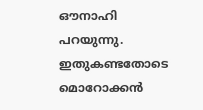ഔനാഹി പറയുന്നു. ഇതുകണ്ടതോടെ മൊറോക്കൻ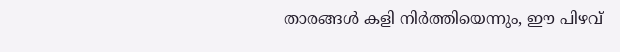താരങ്ങൾ കളി നിർത്തിയെന്നും, ഈ പിഴവ്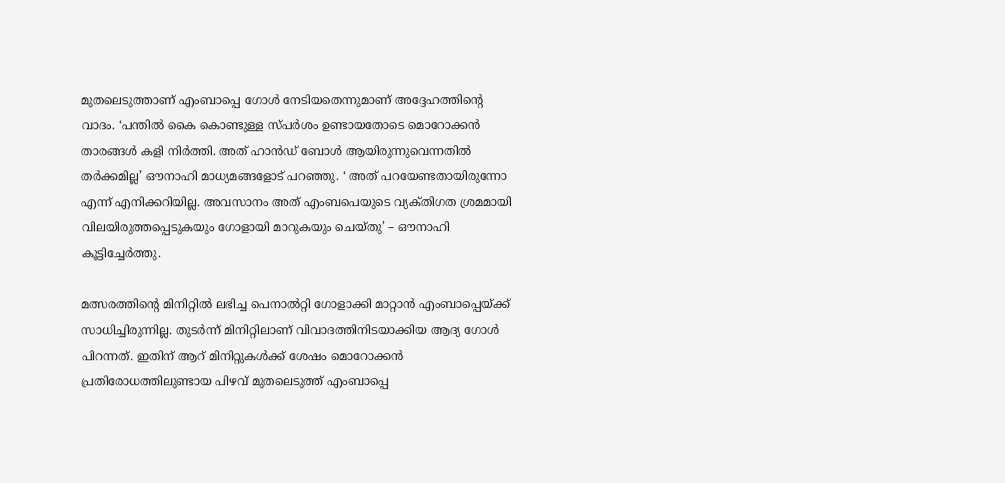മുതലെടുത്താണ് എംബാപ്പെ ഗോൾ നേടിയതെന്നുമാണ് അദ്ദേഹത്തിന്റെ വാദം. ‘പന്തിൽ കൈ കൊണ്ടുള്ള സ്‌പർശം ഉണ്ടായതോടെ മൊറോക്കൻ താരങ്ങൾ കളി നിർത്തി. അത് ഹാൻഡ് ബോൾ ആയിരുന്നുവെന്നതിൽ തർക്കമില്ല’ ഔനാഹി മാധ്യമങ്ങളോട് പറഞ്ഞു. ‘ അത് പറയേണ്ടതായിരുന്നോ എന്ന് എനിക്കറിയില്ല. അവസാനം അത് എംബപെയുടെ വ്യക്‌തിഗത ശ്രമമായി വിലയിരുത്തപ്പെടുകയും ഗോളായി മാറുകയും ചെയ്‌തു’ – ഔനാഹി കൂട്ടിച്ചേർത്തു.

മത്സരത്തിന്റെ മിനിറ്റിൽ ലഭിച്ച പെനാൽറ്റി ഗോളാക്കി മാറ്റാൻ എംബാപ്പെയ്ക്ക് സാധിച്ചിരുന്നില്ല. തുടർന്ന് മിനിറ്റിലാണ് വിവാദത്തിനിടയാക്കിയ ആദ്യ ഗോൾ പിറന്നത്. ഇതിന് ആറ് മിനിറ്റുകൾക്ക് ശേഷം മൊറോക്കൻ പ്രതിരോധത്തിലുണ്ടായ പിഴവ് മുതലെടുത്ത് എംബാപ്പെ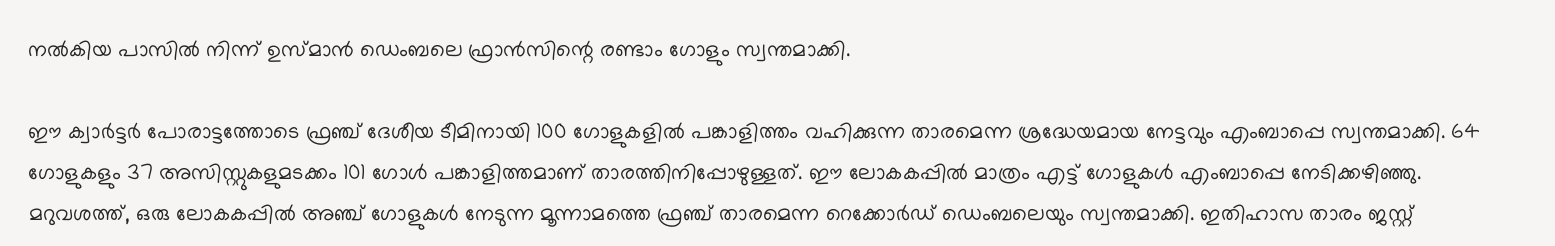നൽകിയ പാസിൽ നിന്ന് ഉസ്മാൻ ഡെംബലെ ഫ്രാൻസിന്റെ രണ്ടാം ഗോളും സ്വന്തമാക്കി.

ഈ ക്വാർട്ടർ പോരാട്ടത്തോടെ ഫ്രഞ്ച് ദേശീയ ടീമിനായി 100 ഗോളുകളിൽ പങ്കാളിത്തം വഹിക്കുന്ന താരമെന്ന ശ്രദ്ധേയമായ നേട്ടവും എംബാപ്പെ സ്വന്തമാക്കി. 64 ഗോളുകളും 37 അസിസ്റ്റുകളുമടക്കം 101 ഗോൾ പങ്കാളിത്തമാണ് താരത്തിനിപ്പോഴുള്ളത്. ഈ ലോകകപ്പിൽ മാത്രം എട്ട് ഗോളുകൾ എംബാപ്പെ നേടിക്കഴിഞ്ഞു. മറുവശത്ത്, ഒരു ലോകകപ്പിൽ അഞ്ച് ഗോളുകൾ നേടുന്ന മൂന്നാമത്തെ ഫ്രഞ്ച് താരമെന്ന റെക്കോർഡ് ഡെംബലെയും സ്വന്തമാക്കി. ഇതിഹാസ താരം ജസ്റ്റ്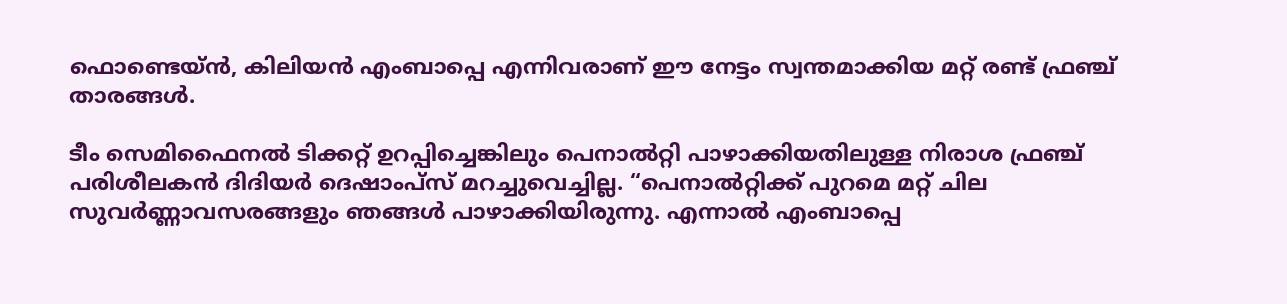ഫൊണ്ടെയ്ൻ, കിലിയൻ എംബാപ്പെ എന്നിവരാണ് ഈ നേട്ടം സ്വന്തമാക്കിയ മറ്റ് രണ്ട് ഫ്രഞ്ച് താരങ്ങൾ.

ടീം സെമിഫൈനൽ ടിക്കറ്റ് ഉറപ്പിച്ചെങ്കിലും പെനാൽറ്റി പാഴാക്കിയതിലുള്ള നിരാശ ഫ്രഞ്ച് പരിശീലകൻ ദിദിയർ ദെഷാംപ്സ് മറച്ചുവെച്ചില്ല. “പെനാൽറ്റിക്ക് പുറമെ മറ്റ് ചില സുവർണ്ണാവസരങ്ങളും ഞങ്ങൾ പാഴാക്കിയിരുന്നു. എന്നാൽ എംബാപ്പെ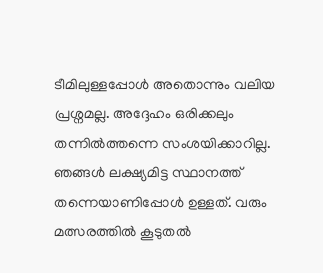ടീമിലുള്ളപ്പോൾ അതൊന്നും വലിയ പ്രശ്നമല്ല. അദ്ദേഹം ഒരിക്കലും തന്നിൽത്തന്നെ സംശയിക്കാറില്ല. ഞങ്ങൾ ലക്ഷ്യമിട്ട സ്ഥാനത്ത് തന്നെയാണിപ്പോൾ ഉള്ളത്. വരും മത്സരത്തിൽ കൂടുതൽ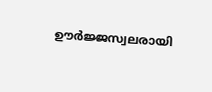ഊർജ്ജസ്വലരായി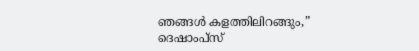ഞങ്ങൾ കളത്തിലിറങ്ങും,” ദെഷാംപ്സ്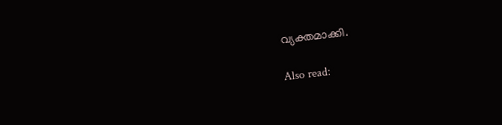വ്യക്തമാക്കി.

Also read: